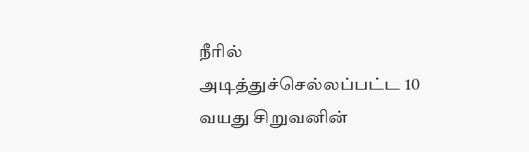நீரில் அடித்துச்செல்லப்பட்ட 10 வயது சிறுவனின்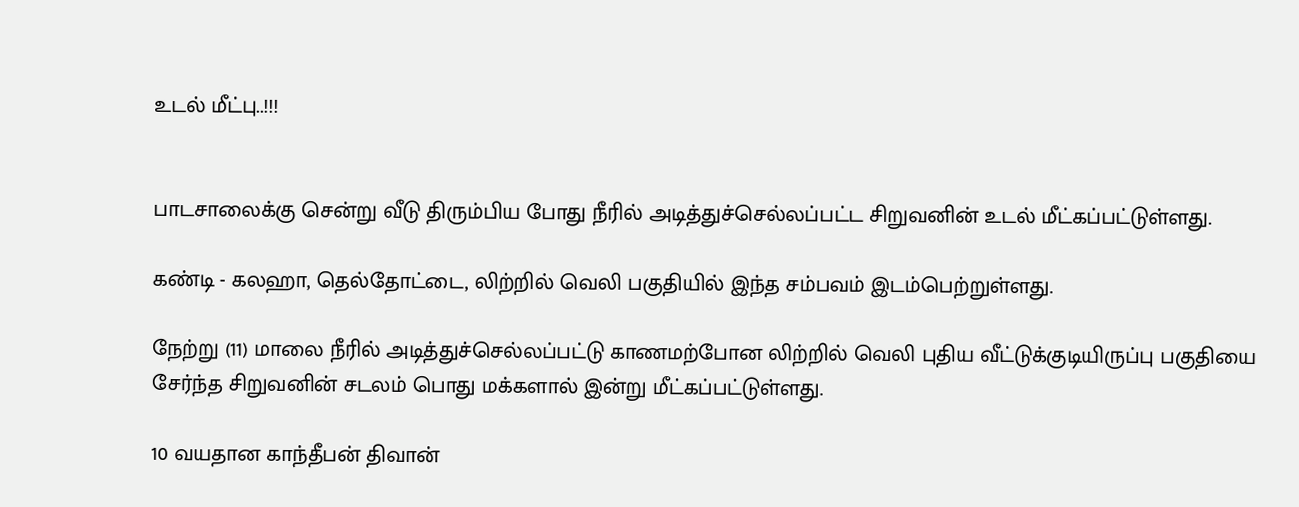உடல் மீட்பு..!!!


பாடசாலைக்கு சென்று வீடு திரும்பிய போது நீரில் அடித்துச்செல்லப்பட்ட சிறுவனின் உடல் மீட்கப்பட்டுள்ளது.

கண்டி - கலஹா, தெல்தோட்டை, லிற்றில் வெலி பகுதியில் இந்த சம்பவம் இடம்பெற்றுள்ளது.

நேற்று (11) மாலை நீரில் அடித்துச்செல்லப்பட்டு காணமற்போன லிற்றில் வெலி புதிய வீட்டுக்குடியிருப்பு பகுதியை சேர்ந்த சிறுவனின் சடலம் பொது மக்களால் இன்று மீட்கப்பட்டுள்ளது.

10 வயதான காந்தீபன் திவான்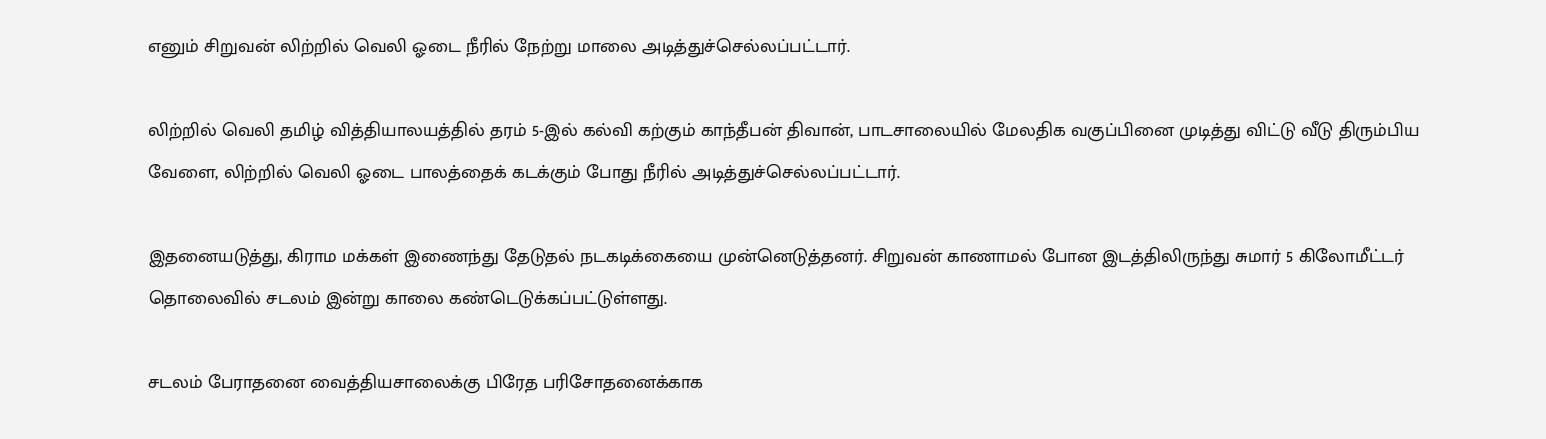எனும் சிறுவன் லிற்றில் வெலி ஓடை நீரில் நேற்று மாலை அடித்துச்செல்லப்பட்டார்.

லிற்றில் வெலி தமிழ் வித்தியாலயத்தில் தரம் 5-இல் கல்வி கற்கும் காந்தீபன் திவான், பாடசாலையில் மேலதிக வகுப்பினை முடித்து விட்டு வீடு திரும்பிய வேளை, லிற்றில் வெலி ஓடை பாலத்தைக் கடக்கும் போது நீரில் அடித்துச்செல்லப்பட்டார்.

இதனையடுத்து, கிராம மக்கள் இணைந்து தேடுதல் நடகடிக்கையை முன்னெடுத்தனர். சிறுவன் காணாமல் போன இடத்திலிருந்து சுமார் 5 கிலோமீட்டர் தொலைவில் சடலம் இன்று காலை கண்டெடுக்கப்பட்டுள்ளது.

சடலம் பேராதனை வைத்தியசாலைக்கு பிரேத பரிசோதனைக்காக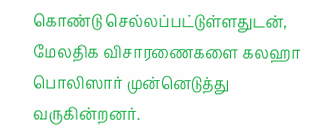கொண்டு செல்லப்பட்டுள்ளதுடன், மேலதிக விசாரணைகளை கலஹா பொலிஸார் முன்னெடுத்து வருகின்றனர்.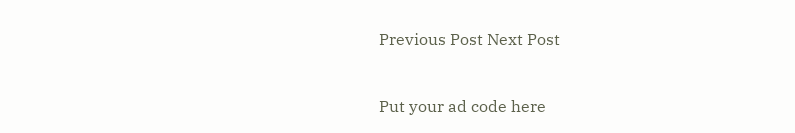Previous Post Next Post


Put your ad code here